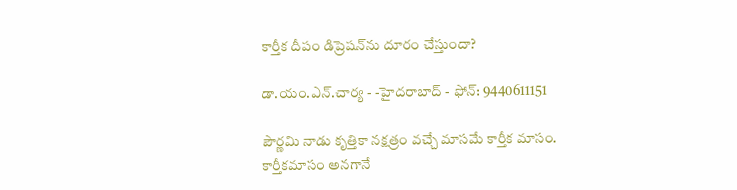కార్తీక దీపం డిప్రెషన్‌ను దూరం చేస్తుందా?

డా.యం.ఎన్.చార్య - -హైదరాబాద్ - ఫోన్: 9440611151

పౌర్ణమి నాడు కృత్తికా నక్షత్రం వచ్చే మాసమే కార్తీక మాసం. కార్తీకమాసం అనగానే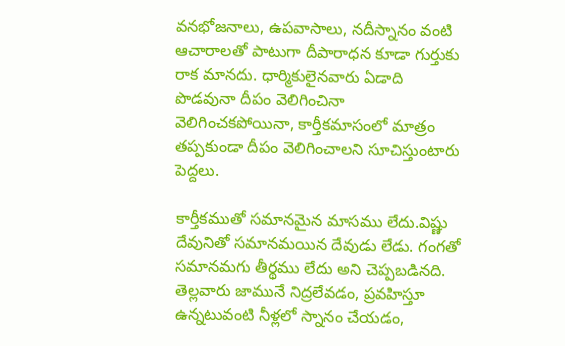వనభోజనాలు, ఉపవాసాలు, నదీస్నానం వంటి ఆచారాలతో పాటుగా దీపారాధన కూడా గుర్తుకు రాక మానదు. ధార్మికులైనవారు ఏడాది పొడవునా దీపం వెలిగించినా వెలిగించకపోయినా, కార్తీకమాసంలో మాత్రం తప్పకుండా దీపం వెలిగించాలని సూచిస్తుంటారు పెద్దలు.

కార్తీకముతో సమానమైన మాసము లేదు.విష్ణు దేవునితో సమానమయిన దేవుడు లేడు. గంగతో సమానమగు తీర్థము లేదు అని చెప్పబడినది. తెల్లవారు జామునే నిద్రలేవడం, ప్రవహిస్తూ ఉన్నటువంటి నీళ్లలో స్నానం చేయడం,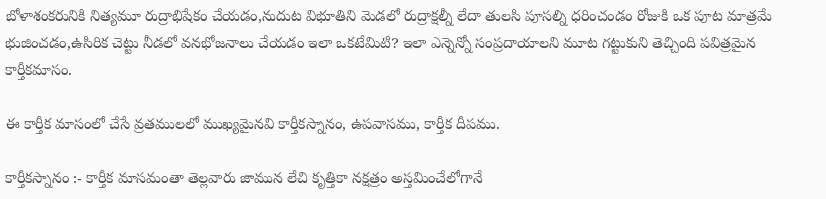బోళాశంకరునికి నిత్యమూ రుద్రాభిషేకం చేయడం,నుదుట విభూతిని మెడలో రుద్రాక్షల్నీ లేదా తులసి పూసల్ని ధరించండం రోజుకి ఒక పూట మాత్రమే భుజించడం,ఉసిరిక చెట్టు నీడలో వనభోజనాలు చేయడం ఇలా ఒకటేమిటి? ఇలా ఎన్నెన్నో సంప్రదాయాలని మూట గట్టుకుని తెచ్చింది పవిత్రమైన కార్తీకమాసం.

ఈ కార్తీక మాసంలో చేసే వ్రతములలో ముఖ్యమైనవి కార్తీకస్నానం, ఉపవాసము, కార్తీక దీపము.

కార్తీకస్నానం :- కార్తీక మాసమంతా తెల్లవారు జామున లేచి కృత్తికా నక్షత్రం అస్తమించేలోగానే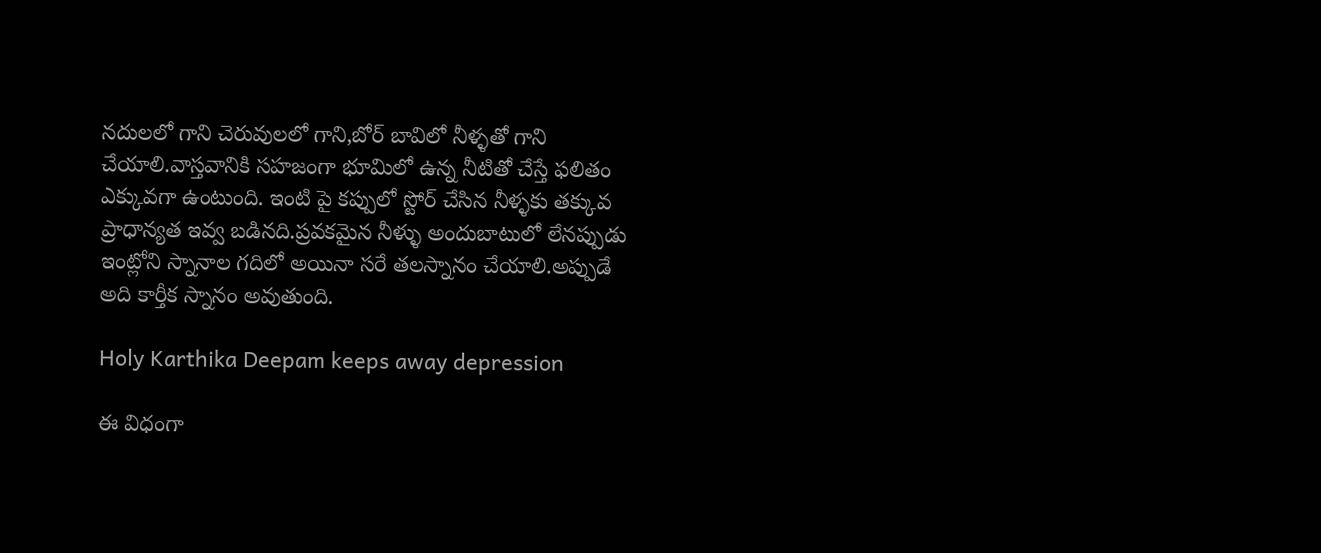నదులలో గాని చెరువులలో గాని,బోర్ బావిలో నీళ్ళతో గాని చేయాలి.వాస్తవానికి సహజంగా భూమిలో ఉన్న నీటితో చేస్తే ఫలితం ఎక్కువగా ఉంటుంది. ఇంటి పై కప్పులో స్టోర్ చేసిన నీళ్ళకు తక్కువ ప్రాధాన్యత ఇవ్వ బడినది.ప్రవకమైన నీళ్ళు అందుబాటులో లేనప్పుడు ఇంట్లోని స్నానాల గదిలో అయినా సరే తలస్నానం చేయాలి.అప్పుడే అది కార్తీక స్నానం అవుతుంది.

Holy Karthika Deepam keeps away depression

ఈ విధంగా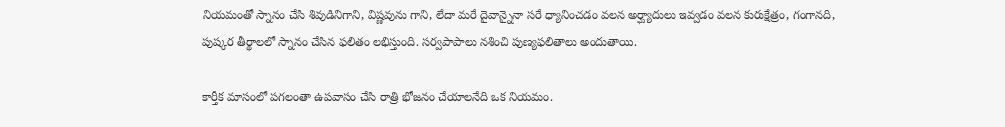నియమంతో స్నానం చేసి శివుడినిగాని, విష్ణవును గాని, లేదా మరే దైవాన్నైనా సరే ధ్యానించడం వలన అర్ఘ్యాదులు ఇవ్వడం వలన కురుక్షేత్రం, గంగానది, పుష్కర తీర్థాలలో స్నానం చేసిన ఫలితం లభిస్తుంది. సర్వపాపాలు నశించి పుణ్యఫలితాలు అందుతాయి.

కార్తీక మాసంలో పగలంతా ఉపవాసం చేసి రాత్రి భోజనం చేయాలనేది ఒక నియమం.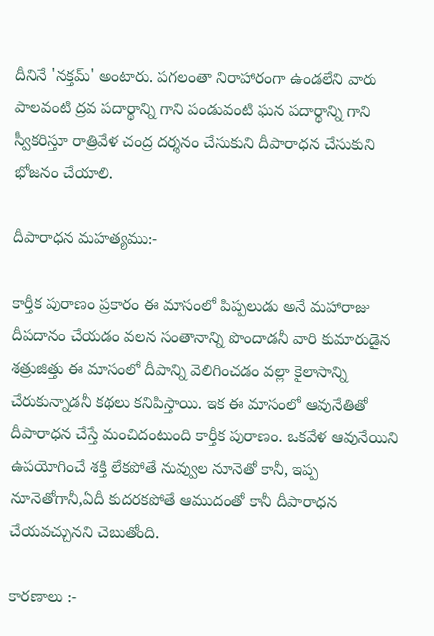దీనినే 'నక్తమ్' అంటారు. పగలంతా నిరాహారంగా ఉండలేని వారు పాలవంటి ద్రవ పదార్థాన్ని గాని పండువంటి ఘన పదార్థాన్ని గాని స్వీకరిస్తూ రాత్రివేళ చంద్ర దర్శనం చేసుకుని దీపారాధన చేసుకుని భోజనం చేయాలి.

దీపారాధన మహత్యము:-

కార్తీక పురాణం ప్రకారం ఈ మాసంలో పిప్పలుడు అనే మహారాజు దీపదానం చేయడం వలన సంతానాన్ని పొందాడనీ వారి కుమారుడైన శత్రుజిత్తు ఈ మాసంలో దీపాన్ని వెలిగించడం వల్లా కైలాసాన్ని చేరుకున్నాడనీ కథలు కనిపిస్తాయి. ఇక ఈ మాసంలో ఆవునేతితో దీపారాధన చేస్తే మంచిదంటుంది కార్తీక పురాణం. ఒకవేళ ఆవునేయిని ఉపయోగించే శక్తి లేకపోతే నువ్వుల నూనెతో కానీ, ఇప్ప నూనెతోగానీ,ఏదీ కుదరకపోతే ఆముదంతో కానీ దీపారాధన చేయవచ్చునని చెబుతోంది.

కారణాలు :-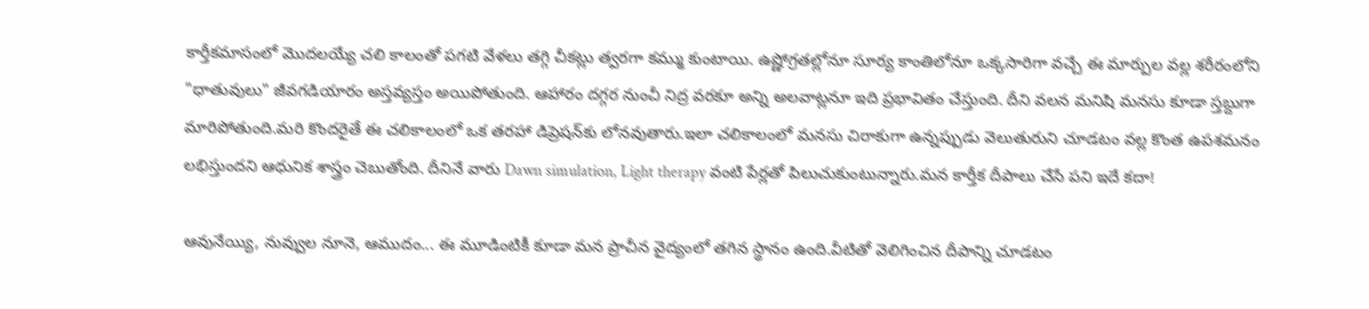కార్తీకమాసంలో మొదలయ్యే చలి కాలంతో పగటి వేళలు తగ్గి చీకట్లు త్వరగా కమ్ము కుంటాయి. ఉష్ణోగ్రతల్లోనూ సూర్య కాంతిలోనూ ఒక్కసారిగా వచ్చే ఈ మార్పుల వల్ల శరీరంలోని "ధాతువులు" జీవగడియారం అస్తవ్యస్తం అయిపోతుంది. ఆహారం దగ్గర నుంచీ నిద్ర వరకూ అన్ని అలవాట్లనూ ఇది ప్రభావితం చేస్తుంది. దీని వలన మనిషి మనసు కూడా స్తబ్దుగా మారిపోతుంది.మరి కొందరైతే ఈ చలికాలంలో ఒక తరహా డిప్రెషన్‌కు లోనవుతారు.ఇలా చలికాలంలో మనసు చిరాకుగా ఉన్నప్పుడు వెలుతురుని చూడటం వల్ల కొంత ఉపశమనం లభిస్తుందని ఆధునిక శాస్త్రం చెబుతోంది. దీనినే వారు Dawn simulation, Light therapy వంటి పేర్లతో పిలుచుకుంటున్నారు.మన కార్తీక దీపాలు చేసే పని ఇదే కదా!

ఆవునేయ్యి, నువ్వుల నూనె, ఆముదం... ఈ మూడింటికీ కూడా మన ప్రాచీన వైద్యంలో తగిన స్థానం ఉంది.వీటితో వెలిగించిన దీపాన్ని చూడటం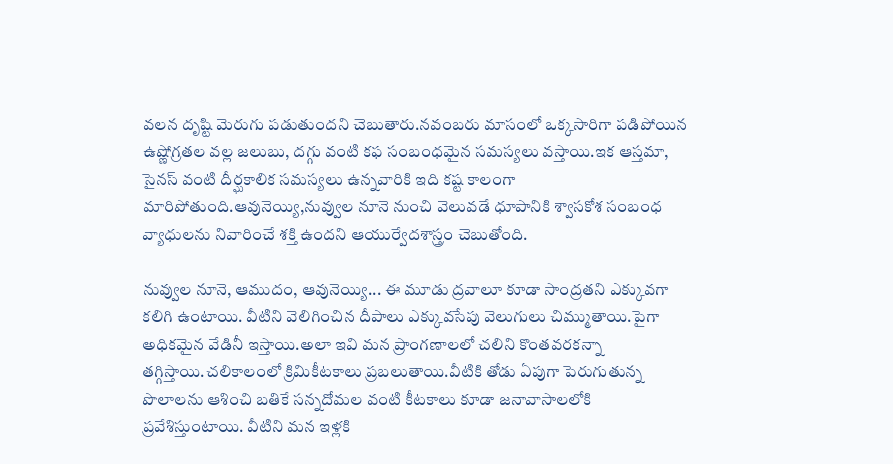వలన దృష్టి మెరుగు పడుతుందని చెబుతారు.నవంబరు మాసంలో ఒక్కసారిగా పడిపోయిన ఉష్ణోగ్రతల వల్ల జలుబు, దగ్గు వంటి కఫ సంబంధమైన సమస్యలు వస్తాయి.ఇక ఆస్తమా, సైనస్‌ వంటి దీర్ఘకాలిక సమస్యలు ఉన్నవారికి ఇది కష్ట కాలంగా మారిపోతుంది.ఆవునెయ్యి,నువ్వుల నూనె నుంచి వెలువడే ధూపానికి శ్వాసకోశ సంబంధ వ్యాధులను నివారించే శక్తి ఉందని ఆయుర్వేదశాస్త్రం చెబుతోంది.

నువ్వుల నూనె, ఆముదం, ఆవునెయ్యి... ఈ మూడు ద్రవాలూ కూడా సాంద్రతని ఎక్కువగా కలిగి ఉంటాయి. వీటిని వెలిగించిన దీపాలు ఎక్కువసేపు వెలుగులు చిమ్ముతాయి.పైగా అధికమైన వేడినీ ఇస్తాయి.అలా ఇవి మన ప్రాంగణాలలో చలిని కొంతవరకన్నా తగ్గిస్తాయి.చలికాలంలో క్రిమికీటకాలు ప్రబలుతాయి.వీటికి తోడు ఏపుగా పెరుగుతున్న పొలాలను ఆశించి బతికే సన్నదోమల వంటి కీటకాలు కూడా జనావాసాలలోకి ప్రవేశిస్తుంటాయి. వీటిని మన ఇళ్లకి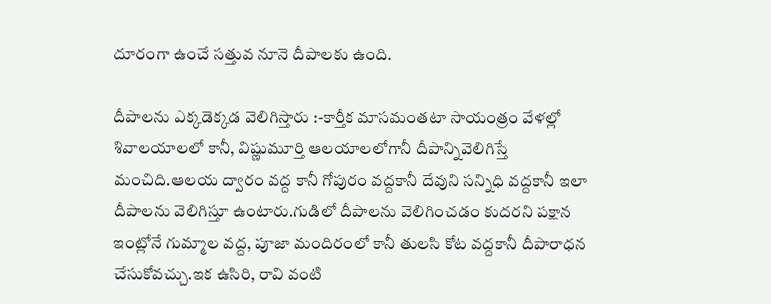దూరంగా ఉంచే సత్తువ నూనె దీపాలకు ఉంది.

దీపాలను ఎక్కడెక్కడ వెలిగిస్తారు :-కార్తీక మాసమంతటా సాయంత్రం వేళల్లో శివాలయాలలో కానీ, విష్ణుమూర్తి ఆలయాలలోగానీ దీపాన్నివెలిగిస్తే మంచిది.ఆలయ ద్వారం వద్ద కానీ గోపురం వద్దకానీ దేవుని సన్నిధి వద్దకానీ ఇలా దీపాలను వెలిగిస్తూ ఉంటారు.గుడిలో దీపాలను వెలిగించడం కుదరని పక్షాన ఇంట్లోనే గుమ్మాల వద్ద, పూజా మందిరంలో కానీ తులసి కోట వద్దకానీ దీపారాధన చేసుకోవచ్చు.ఇక ఉసిరి, రావి వంటి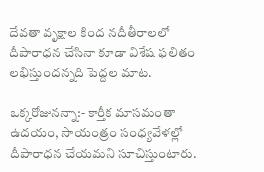దేవతా వృక్షాల కింద నదీతీరాలలో దీపారాధన చేసినా కూడా విశేష ఫలితం లభిస్తుందన్నది పెద్దల మాట.

ఒక్కరోజునన్నా:- కార్తీక మాసమంతా ఉదయం, సాయంత్రం సంధ్యవేళల్లో దీపారాధన చేయమని సూచిస్తుంటారు.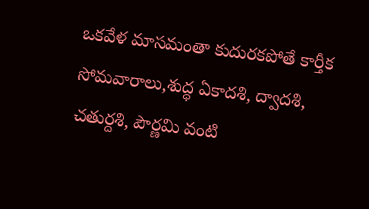ఒకవేళ మాసమంతా కుదురకపోతే కార్తీక సోమవారాలు,శుద్ధ ఏకాదశి, ద్వాదశి, చతుర్దశి, పౌర్ణమి వంటి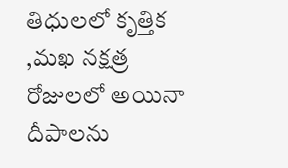తిధులలో కృత్తిక ,మఖ నక్షత్ర రోజులలో అయినా దీపాలను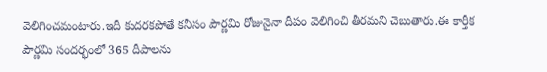వెలిగించమంటారు.ఇదీ కుదరకపోతే కనీసం పౌర్ణమి రోజునైనా దీపం వెలిగించి తీరమని చెబుతారు.ఈ కార్తీక పౌర్ణమి సందర్భంలో 365 దీపాలను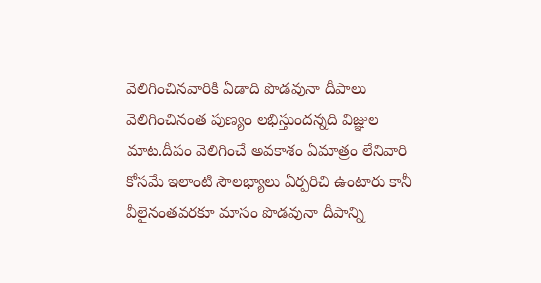వెలిగించినవారికి ఏడాది పొడవునా దీపాలు వెలిగించినంత పుణ్యం లభిస్తుందన్నది విజ్ఞుల మాట.దీపం వెలిగించే అవకాశం ఏమాత్రం లేనివారి కోసమే ఇలాంటి సౌలభ్యాలు ఏర్పరిచి ఉంటారు కానీ వీలైనంతవరకూ మాసం పొడవునా దీపాన్ని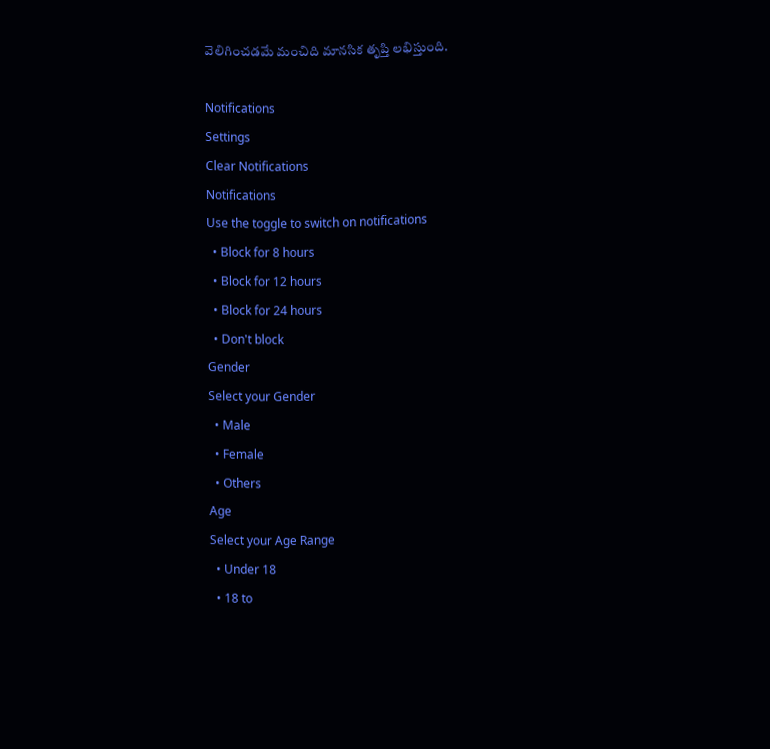వెలిగించడమే మంచిది మానసిక తృప్తి లభిస్తుంది.

Notifications
Settings
Clear Notifications
Notifications
Use the toggle to switch on notifications
  • Block for 8 hours
  • Block for 12 hours
  • Block for 24 hours
  • Don't block
Gender
Select your Gender
  • Male
  • Female
  • Others
Age
Select your Age Range
  • Under 18
  • 18 to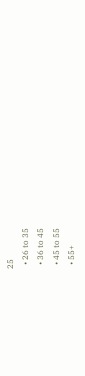25
  • 26 to 35
  • 36 to 45
  • 45 to 55
  • 55+